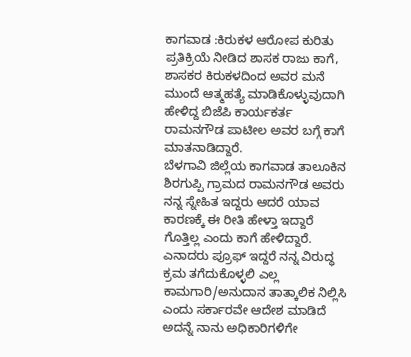ಕಾಗವಾಡ :ಕಿರುಕಳ ಆರೋಪ ಕುರಿತು ಪ್ರತಿಕ್ರಿಯೆ ನೀಡಿದ ಶಾಸಕ ರಾಜು ಕಾಗೆ, ಶಾಸಕರ ಕಿರುಕಳದಿಂದ ಅವರ ಮನೆ ಮುಂದೆ ಆತ್ಮಹತ್ಯೆ ಮಾಡಿಕೊಳ್ಳುವುದಾಗಿ ಹೇಳಿದ್ದ ಬಿಜೆಪಿ ಕಾರ್ಯಕರ್ತ ರಾಮನಗೌಡ ಪಾಟೀಲ ಅವರ ಬಗ್ಗೆ ಕಾಗೆ ಮಾತನಾಡಿದ್ದಾರೆ.
ಬೆಳಗಾವಿ ಜಿಲ್ಲೆಯ ಕಾಗವಾಡ ತಾಲೂಕಿನ ಶಿರಗುಪ್ಪಿ ಗ್ರಾಮದ ರಾಮನಗೌಡ ಅವರು ನನ್ನ ಸ್ನೇಹಿತ ಇದ್ದರು ಆದರೆ ಯಾವ ಕಾರಣಕ್ಕೆ ಈ ರೀತಿ ಹೇಳ್ತಾ ಇದ್ದಾರೆ ಗೊತ್ತಿಲ್ಲ ಎಂದು ಕಾಗೆ ಹೇಳಿದ್ದಾರೆ.
ಎನಾದರು ಪ್ರೂಫ್ ಇದ್ದರೆ ನನ್ನ ವಿರುದ್ಧ ಕ್ರಮ ತಗೆದುಕೊಳ್ಳಲಿ ಎಲ್ಲ ಕಾಮಗಾರಿ/ಅನುದಾನ ತಾತ್ಕಾಲಿಕ ನಿಲ್ಲಿಸಿ ಎಂದು ಸರ್ಕಾರವೇ ಆದೇಶ ಮಾಡಿದೆ ಅದನ್ನೆ ನಾನು ಅಧಿಕಾರಿಗಳಿಗೇ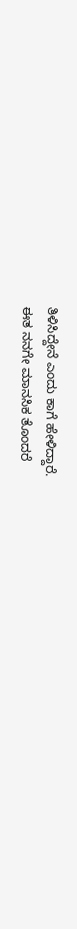ತಿಳಿಸಿದ್ದೇನೆ ಎಂದು ಕಾಗೆ ಹೇಳಿದ್ದಾರೆ.
ಈತ ನನಗೇ ಮಾನಸಿಕ ತೊಂದರೆ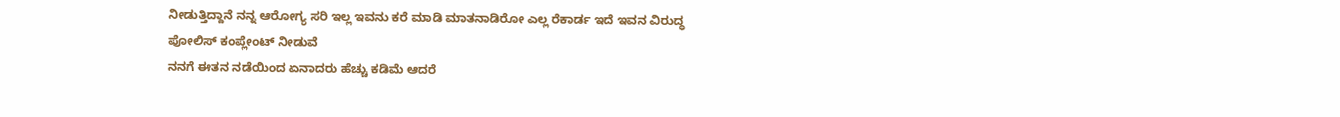ನೀಡುತ್ತಿದ್ದಾನೆ ನನ್ನ ಆರೋಗ್ಯ ಸರಿ ಇಲ್ಲ ಇವನು ಕರೆ ಮಾಡಿ ಮಾತನಾಡಿರೋ ಎಲ್ಲ ರೆಕಾರ್ಡ ಇದೆ ಇವನ ವಿರುದ್ಧ ಪೋಲಿಸ್ ಕಂಪ್ಲೇಂಟ್ ನೀಡುವೆ
ನನಗೆ ಈತನ ನಡೆಯಿಂದ ಏನಾದರು ಹೆಚ್ಚು ಕಡಿಮೆ ಆದರೆ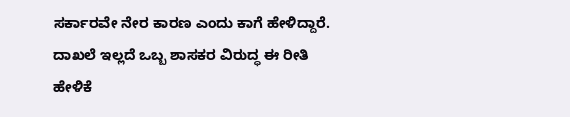ಸರ್ಕಾರವೇ ನೇರ ಕಾರಣ ಎಂದು ಕಾಗೆ ಹೇಳಿದ್ದಾರೆ.
ದಾಖಲೆ ಇಲ್ಲದೆ ಒಬ್ಬ ಶಾಸಕರ ವಿರುದ್ಧ ಈ ರೀತಿ ಹೇಳಿಕೆ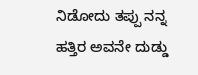ನಿಡೋದು ತಪ್ಪು ನನ್ನ ಹತ್ತಿರ ಅವನೇ ದುಡ್ಡು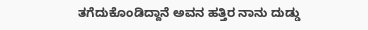ತಗೆದುಕೊಂಡಿದ್ದಾನೆ ಅವನ ಹತ್ತಿರ ನಾನು ದುಡ್ಡು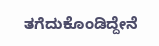ತಗೆದುಕೊಂಡಿದ್ದೇನೆ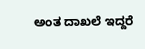ಅಂತ ದಾಖಲೆ ಇದ್ದರೆ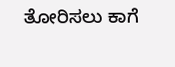ತೋರಿಸಲು ಕಾಗೆ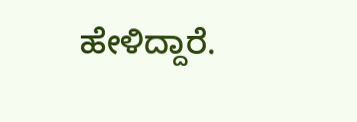ಹೇಳಿದ್ದಾರೆ.